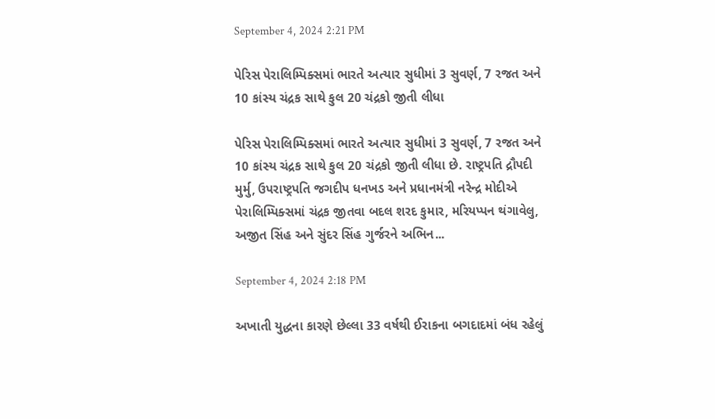September 4, 2024 2:21 PM

પેરિસ પેરાલિમ્પિક્સમાં ભારતે અત્યાર સુધીમાં 3 સુવર્ણ, 7 રજત અને 10 કાંસ્ય ચંદ્રક સાથે કુલ 20 ચંદ્રકો જીતી લીધા

પેરિસ પેરાલિમ્પિક્સમાં ભારતે અત્યાર સુધીમાં 3 સુવર્ણ, 7 રજત અને 10 કાંસ્ય ચંદ્રક સાથે કુલ 20 ચંદ્રકો જીતી લીધા છે. રાષ્ટ્રપતિ દ્રૌપદી મુર્મુ, ઉપરાષ્ટ્રપતિ જગદીપ ધનખડ અને પ્રધાનમંત્રી નરેન્દ્ર મોદીએ પેરાલિમ્પિક્સમાં ચંદ્રક જીતવા બદલ શરદ કુમાર, મરિયપ્પન થંગાવેલુ, અજીત સિંહ અને સુંદર સિંહ ગુર્જરને અભિન...

September 4, 2024 2:18 PM

અખાતી યુદ્ધના કારણે છેલ્લા 33 વર્ષથી ઈરાકના બગદાદમાં બંધ રહેલું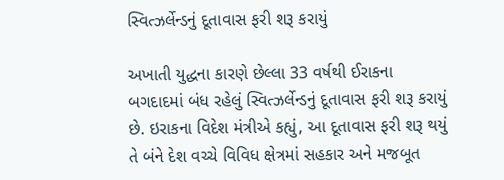સ્વિત્ઝર્લેન્ડનું દૂતાવાસ ફરી શરૂ કરાયું

અખાતી યુદ્ધના કારણે છેલ્લા 33 વર્ષથી ઈરાકના બગદાદમાં બંધ રહેલું સ્વિત્ઝર્લેન્ડનું દૂતાવાસ ફરી શરૂ કરાયું છે. ઇરાકના વિદેશ મંત્રીએ કહ્યું, આ દૂતાવાસ ફરી શરૂ થયું તે બંને દેશ વચ્ચે વિવિધ ક્ષેત્રમાં સહકાર અને મજબૂત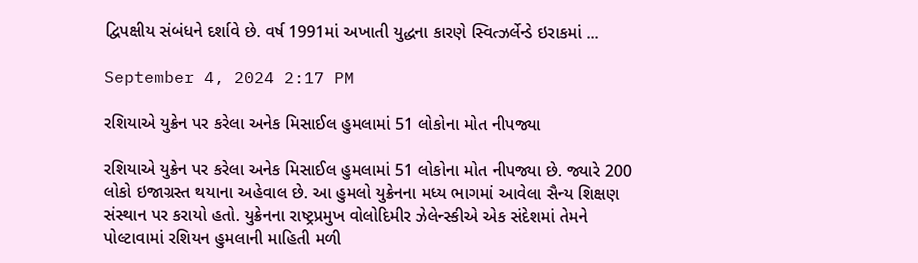દ્વિપક્ષીય સંબંધને દર્શાવે છે. વર્ષ 1991માં અખાતી યુદ્ધના કારણે સ્વિત્ઝર્લેન્ડે ઇરાકમાં ...

September 4, 2024 2:17 PM

રશિયાએ યુક્રેન પર કરેલા અનેક મિસાઈલ હુમલામાં 51 લોકોના મોત નીપજ્યા

રશિયાએ યુક્રેન પર કરેલા અનેક મિસાઈલ હુમલામાં 51 લોકોના મોત નીપજ્યા છે. જ્યારે 200 લોકો ઇજાગ્રસ્ત થયાના અહેવાલ છે. આ હુમલો યુક્રેનના મધ્ય ભાગમાં આવેલા સૈન્ય શિક્ષણ સંસ્થાન પર કરાયો હતો. યુક્રેનના રાષ્ટ્રપ્રમુખ વોલોદિમીર ઝેલેન્સ્કીએ એક સંદેશમાં તેમને પોલ્ટાવામાં રશિયન હુમલાની માહિતી મળી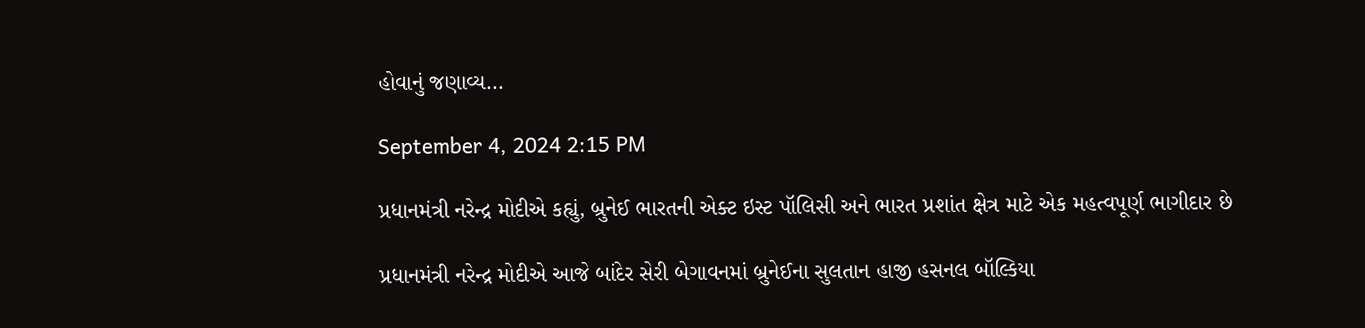હોવાનું જણાવ્ય...

September 4, 2024 2:15 PM

પ્રધાનમંત્રી નરેન્દ્ર મોદીએ કહ્યું, બ્રુનેઈ ભારતની એક્ટ ઇસ્ટ પૉલિસી અને ભારત પ્રશાંત ક્ષેત્ર માટે એક મહત્વપૂર્ણ ભાગીદાર છે

પ્રધાનમંત્રી નરેન્દ્ર મોદીએ આજે બાંદેર સેરી બેગાવનમાં બ્રુનેઈના સુલતાન હાજી હસનલ બૉલ્કિયા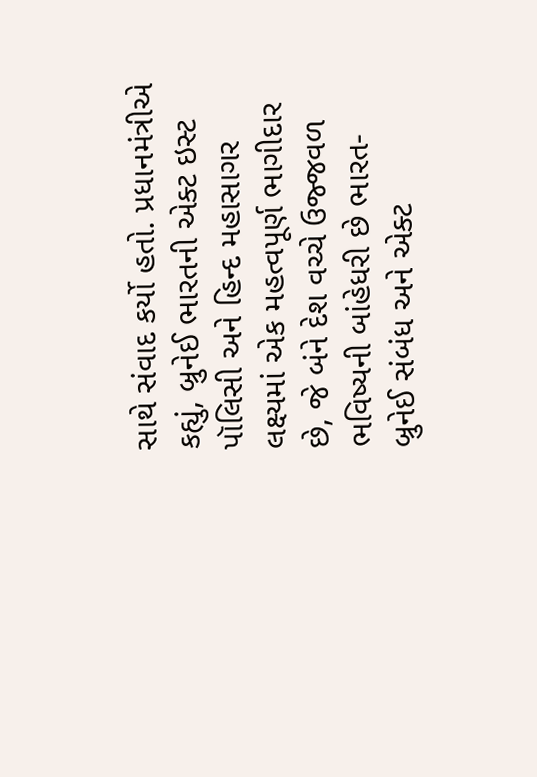સાથે સંવાદ કર્યો હતો. પ્રધાનમંત્રીએ કહ્યું, બ્રુનેઈ ભારતની એક્ટ ઇસ્ટ પૉલિસી અને હિન્દ મહાસાગર લક્ષ્યમાં એક મહત્વપૂર્ણ ભાગીદાર છે, જે બંને દેશ વચ્ચે ઉજ્જવળ ભવિષ્યની બાંહેધરી છે ભારત-બ્રુનેઈ સંબંધ અને એક્ટ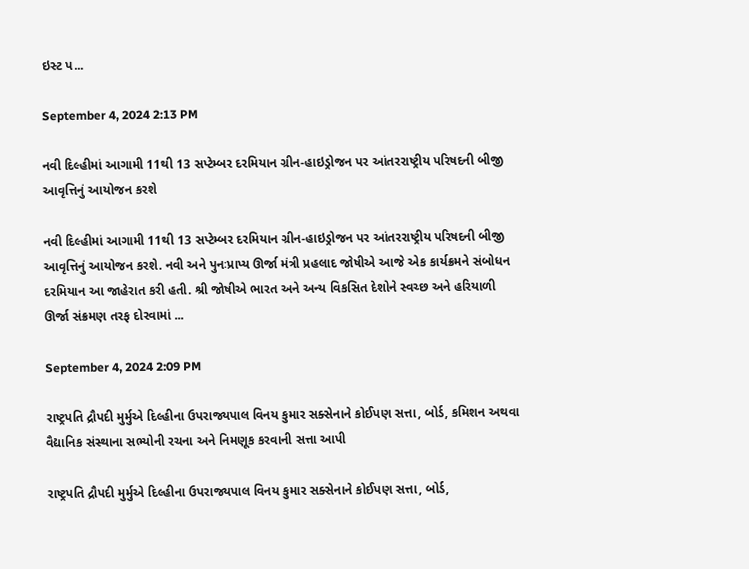ઇસ્ટ પ...

September 4, 2024 2:13 PM

નવી દિલ્હીમાં આગામી 11થી 13 સપ્ટેમ્બર દરમિયાન ગ્રીન-હાઇડ્રોજન પર આંતરરાષ્ટ્રીય પરિષદની બીજી આવૃત્તિનું આયોજન કરશે

નવી દિલ્હીમાં આગામી 11થી 13 સપ્ટેમ્બર દરમિયાન ગ્રીન-હાઇડ્રોજન પર આંતરરાષ્ટ્રીય પરિષદની બીજી આવૃત્તિનું આયોજન કરશે. નવી અને પુનઃપ્રાપ્ય ઊર્જા મંત્રી પ્રહલાદ જોષીએ આજે એક કાર્યક્રમને સંબોધન દરમિયાન આ જાહેરાત કરી હતી. શ્રી જોષીએ ભારત અને અન્ય વિકસિત દેશોને સ્વચ્છ અને હરિયાળી ઊર્જા સંક્રમણ તરફ દોરવામાં ...

September 4, 2024 2:09 PM

રાષ્ટ્રપતિ દ્રૌપદી મુર્મુએ દિલ્હીના ઉપરાજ્યપાલ વિનય કુમાર સક્સેનાને કોઈપણ સત્તા, બોર્ડ, કમિશન અથવા વૈદ્યાનિક સંસ્થાના સભ્યોની રચના અને નિમણૂક કરવાની સત્તા આપી

રાષ્ટ્રપતિ દ્રૌપદી મુર્મુએ દિલ્હીના ઉપરાજ્યપાલ વિનય કુમાર સક્સેનાને કોઈપણ સત્તા, બોર્ડ,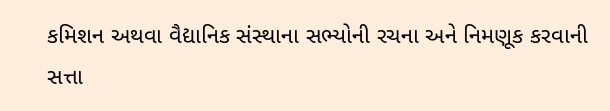કમિશન અથવા વૈદ્યાનિક સંસ્થાના સભ્યોની રચના અને નિમણૂક કરવાની સત્તા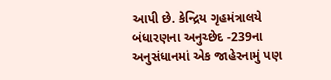આપી છે. કેન્દ્રિય ગૃહમંત્રાલયે બંધારણના અનુચ્છેદ -239ના અનુસંધાનમાં એક જાહેરનામું પણ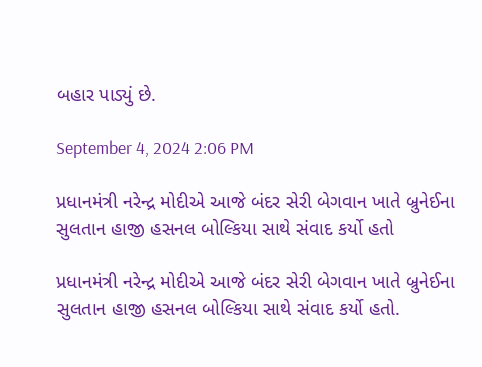બહાર પાડ્યું છે.

September 4, 2024 2:06 PM

પ્રધાનમંત્રી નરેન્દ્ર મોદીએ આજે બંદર સેરી બેગવાન ખાતે બ્રુનેઈના સુલતાન હાજી હસનલ બોલ્કિયા સાથે સંવાદ કર્યો હતો

પ્રધાનમંત્રી નરેન્દ્ર મોદીએ આજે બંદર સેરી બેગવાન ખાતે બ્રુનેઈના સુલતાન હાજી હસનલ બોલ્કિયા સાથે સંવાદ કર્યો હતો.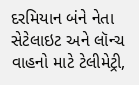દરમિયાન બંને નેતા સેટેલાઇટ અને લૉન્ચ વાહનો માટે ટેલીમેટ્રી,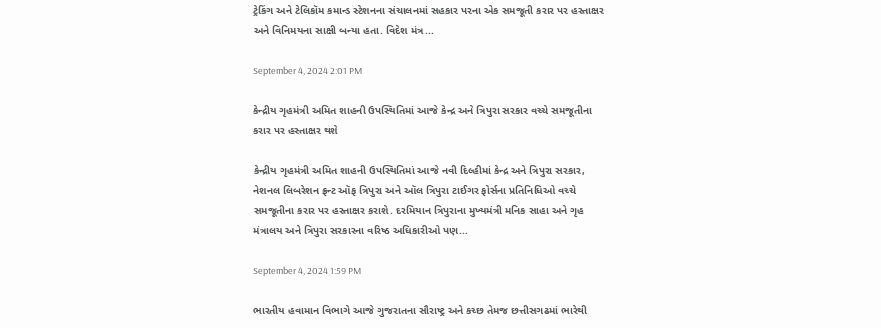ટ્રેકિંગ અને ટેલિકૉમ કમાન્ડ સ્ટેશનના સંચાલનમાં સહકાર પરના એક સમજૂતી કરાર પર હસ્તાક્ષર અને વિનિમયના સાક્ષી બન્યા હતા. વિદેશ મંત્ર...

September 4, 2024 2:01 PM

કેન્દ્રીય ગૃહમંત્રી અમિત શાહની ઉપસ્થિતિમાં આજે કેન્દ્ર અને ત્રિપુરા સરકાર વચ્ચે સમજૂતીના કરાર પર હસ્તાક્ષર થશે

કેન્દ્રીય ગૃહમંત્રી અમિત શાહની ઉપસ્થિતિમાં આજે નવી દિલ્હીમાં કેન્દ્ર અને ત્રિપુરા સરકાર, નેશનલ લિબરેશન ફ્રન્ટ ઑફ ત્રિપુરા અને ઑલ ત્રિપુરા ટાઈગર ફોર્સના પ્રતિનિધિઓ વચ્ચે સમજૂતીના કરાર પર હસ્તાક્ષર કરાશે. દરમિયાન ત્રિપુરાના મુખ્યમંત્રી મનિક સાહા અને ગૃહ મંત્રાલય અને ત્રિપુરા સરકારના વરિષ્ઠ અધિકારીઓ પણ...

September 4, 2024 1:59 PM

ભારતીય હવામાન વિભાગે આજે ગુજરાતના સૌરાષ્ટ્ર અને કચ્છ તેમજ છત્તીસગઢમાં ભારેથી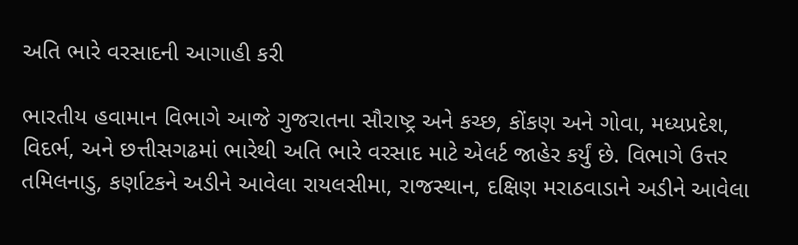અતિ ભારે વરસાદની આગાહી કરી

ભારતીય હવામાન વિભાગે આજે ગુજરાતના સૌરાષ્ટ્ર અને કચ્છ, કોંકણ અને ગોવા, મધ્યપ્રદેશ, વિદર્ભ, અને છત્તીસગઢમાં ભારેથી અતિ ભારે વરસાદ માટે એલર્ટ જાહેર કર્યું છે. વિભાગે ઉત્તર તમિલનાડુ, કર્ણાટકને અડીને આવેલા રાયલસીમા, રાજસ્થાન, દક્ષિણ મરાઠવાડાને અડીને આવેલા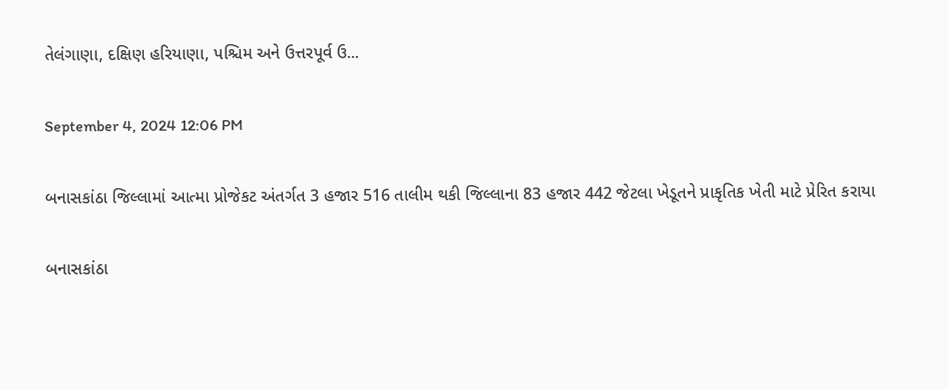તેલંગાણા, દક્ષિણ હરિયાણા, પશ્ચિમ અને ઉત્તરપૂર્વ ઉ...

September 4, 2024 12:06 PM

બનાસકાંઠા જિલ્લામાં આત્મા પ્રોજેકટ અંતર્ગત 3 હજાર 516 તાલીમ થકી જિલ્લાના 83 હજાર 442 જેટલા ખેડૂતને પ્રાકૃતિક ખેતી માટે પ્રેરિત કરાયા

બનાસકાંઠા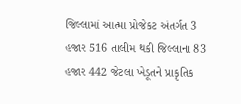જિલ્લામાં આત્મા પ્રોજેકટ અંતર્ગત 3 હજાર 516 તાલીમ થકી જિલ્લાના 83 હજાર 442 જેટલા ખેડૂતને પ્રાકૃતિક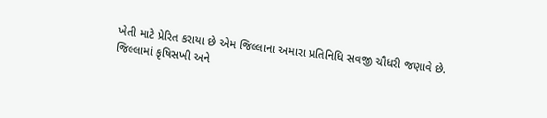ખેતી માટે પ્રેરિત કરાયા છે એમ જિલ્લાના અમારા પ્રતિનિધિ સવજી ચૌધરી જણાવે છે. જિલ્લામાં કૃષિસખી અને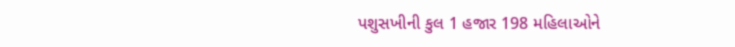પશુસખીની કુલ 1 હજાર 198 મહિલાઓને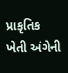પ્રાકૃતિક ખેતી અંગેની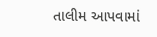તાલીમ આપવામાં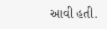આવી હતી.